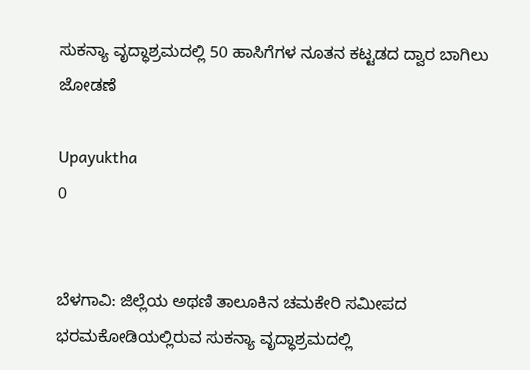ಸುಕನ್ಯಾ ವೃದ್ಧಾಶ್ರಮದಲ್ಲಿ 50 ಹಾಸಿಗೆಗಳ ನೂತನ ಕಟ್ಟಡದ ದ್ವಾರ ಬಾಗಿಲು ಜೋಡಣೆ

Upayuktha
0


ಬೆಳಗಾವಿ: ಜಿಲ್ಲೆಯ ಅಥಣಿ ತಾಲೂಕಿನ ಚಮಕೇರಿ ಸಮೀಪದ ಭರಮಕೋಡಿಯಲ್ಲಿರುವ ಸುಕನ್ಯಾ ವೃದ್ಧಾಶ್ರಮದಲ್ಲಿ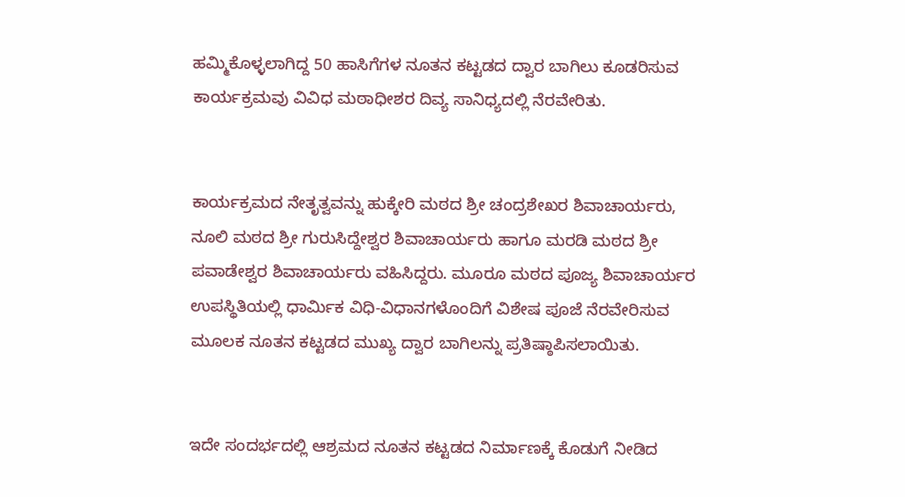ಹಮ್ಮಿಕೊಳ್ಳಲಾಗಿದ್ದ 50 ಹಾಸಿಗೆಗಳ ನೂತನ ಕಟ್ಟಡದ ದ್ವಾರ ಬಾಗಿಲು ಕೂಡರಿಸುವ ಕಾರ್ಯಕ್ರಮವು ವಿವಿಧ ಮಠಾಧೀಶರ ದಿವ್ಯ ಸಾನಿಧ್ಯದಲ್ಲಿ ನೆರವೇರಿತು.


ಕಾರ್ಯಕ್ರಮದ ನೇತೃತ್ವವನ್ನು ಹುಕ್ಕೇರಿ ಮಠದ ಶ್ರೀ ಚಂದ್ರಶೇಖರ ಶಿವಾಚಾರ್ಯರು, ನೂಲಿ ಮಠದ ಶ್ರೀ ಗುರುಸಿದ್ದೇಶ್ವರ ಶಿವಾಚಾರ್ಯರು ಹಾಗೂ ಮರಡಿ ಮಠದ ಶ್ರೀ ಪವಾಡೇಶ್ವರ ಶಿವಾಚಾರ್ಯರು ವಹಿಸಿದ್ದರು. ಮೂರೂ ಮಠದ ಪೂಜ್ಯ ಶಿವಾಚಾರ್ಯರ ಉಪಸ್ಥಿತಿಯಲ್ಲಿ ಧಾರ್ಮಿಕ ವಿಧಿ-ವಿಧಾನಗಳೊಂದಿಗೆ ವಿಶೇಷ ಪೂಜೆ ನೆರವೇರಿಸುವ ಮೂಲಕ ನೂತನ ಕಟ್ಟಡದ ಮುಖ್ಯ ದ್ವಾರ ಬಾಗಿಲನ್ನು ಪ್ರತಿಷ್ಠಾಪಿಸಲಾಯಿತು.


ಇದೇ ಸಂದರ್ಭದಲ್ಲಿ ಆಶ್ರಮದ ನೂತನ ಕಟ್ಟಡದ ನಿರ್ಮಾಣಕ್ಕೆ ಕೊಡುಗೆ ನೀಡಿದ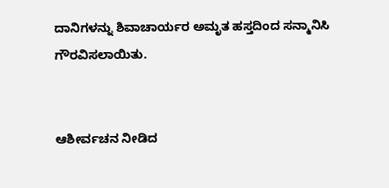ದಾನಿಗಳನ್ನು ಶಿವಾಚಾರ್ಯರ ಅಮೃತ ಹಸ್ತದಿಂದ ಸನ್ಮಾನಿಸಿ ಗೌರವಿಸಲಾಯಿತು.


ಆಶೀರ್ವಚನ ನೀಡಿದ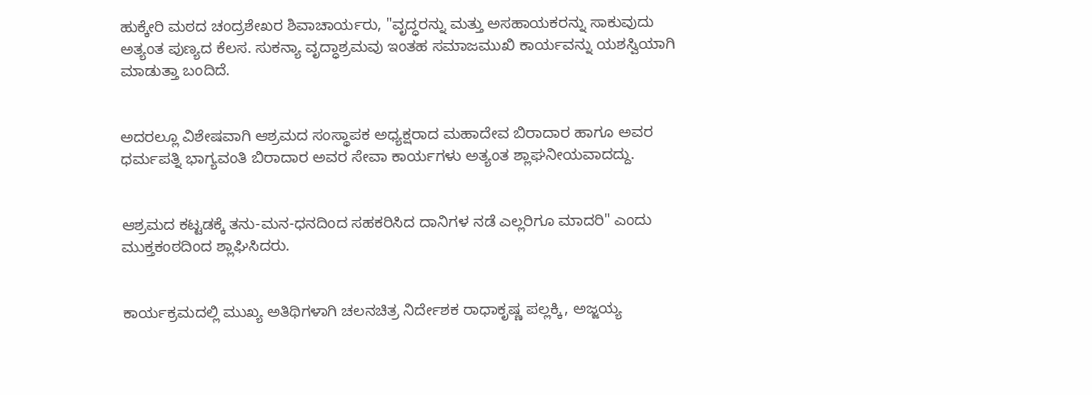ಹುಕ್ಕೇರಿ ಮಠದ ಚಂದ್ರಶೇಖರ ಶಿವಾಚಾರ್ಯರು, "ವೃದ್ಧರನ್ನು ಮತ್ತು ಅಸಹಾಯಕರನ್ನು ಸಾಕುವುದು ಅತ್ಯಂತ ಪುಣ್ಯದ ಕೆಲಸ. ಸುಕನ್ಯಾ ವೃದ್ಧಾಶ್ರಮವು ಇಂತಹ ಸಮಾಜಮುಖಿ ಕಾರ್ಯವನ್ನು ಯಶಸ್ವಿಯಾಗಿ ಮಾಡುತ್ತಾ ಬಂದಿದೆ.


ಅದರಲ್ಲೂ ವಿಶೇಷವಾಗಿ ಆಶ್ರಮದ ಸಂಸ್ಥಾಪಕ ಅಧ್ಯಕ್ಷರಾದ ಮಹಾದೇವ ಬಿರಾದಾರ ಹಾಗೂ ಅವರ ಧರ್ಮಪತ್ನಿ ಭಾಗ್ಯವಂತಿ ಬಿರಾದಾರ ಅವರ ಸೇವಾ ಕಾರ್ಯಗಳು ಅತ್ಯಂತ ಶ್ಲಾಘನೀಯವಾದದ್ದು.


ಆಶ್ರಮದ ಕಟ್ಟಡಕ್ಕೆ ತನು-ಮನ-ಧನದಿಂದ ಸಹಕರಿಸಿದ ದಾನಿಗಳ ನಡೆ ಎಲ್ಲರಿಗೂ ಮಾದರಿ" ಎಂದು ಮುಕ್ತಕಂಠದಿಂದ ಶ್ಲಾಘಿಸಿದರು.


ಕಾರ್ಯಕ್ರಮದಲ್ಲಿ ಮುಖ್ಯ ಅತಿಥಿಗಳಾಗಿ ಚಲನಚಿತ್ರ ನಿರ್ದೇಶಕ ರಾಧಾಕೃಷ್ಣ ಪಲ್ಲಕ್ಕಿ, ಅಜ್ಜಯ್ಯ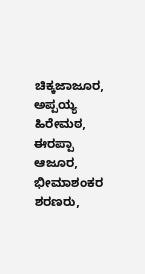ಚಿಕ್ಕಜಾಜೂರ, ಅಪ್ಪಯ್ಯ ಹಿರೇಮಠ, ಈರಪ್ಪಾ ಆಜೂರ, ಭೀಮಾಶಂಕರ ಶರಣರು,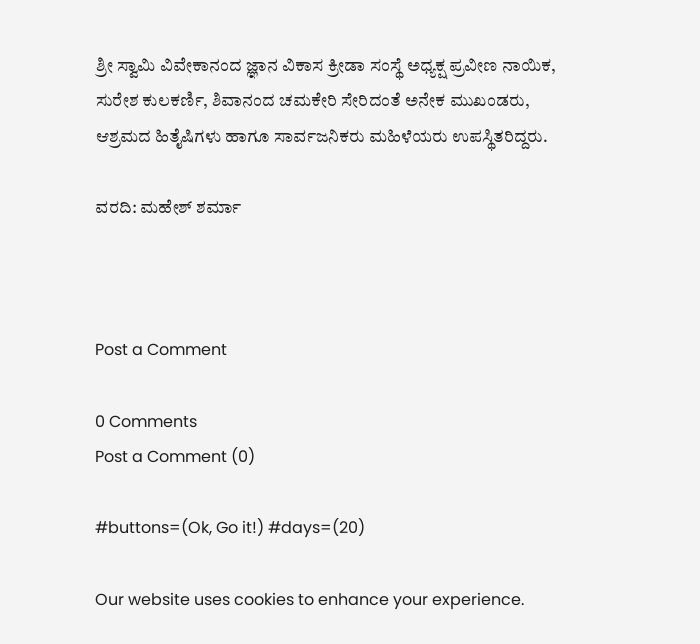ಶ್ರೀ ಸ್ವಾಮಿ ವಿವೇಕಾನಂದ ಜ್ಞಾನ ವಿಕಾಸ ಕ್ರೀಡಾ ಸಂಸ್ಥೆ ಅಧ್ಯಕ್ಷ ಪ್ರವೀಣ ನಾಯಿಕ, ಸುರೇಶ ಕುಲಕರ್ಣಿ, ಶಿವಾನಂದ ಚಮಕೇರಿ ಸೇರಿದಂತೆ ಅನೇಕ ಮುಖಂಡರು, ಆಶ್ರಮದ ಹಿತೈಷಿಗಳು ಹಾಗೂ ಸಾರ್ವಜನಿಕರು ಮಹಿಳೆಯರು ಉಪಸ್ಥಿತರಿದ್ದರು.

ವರದಿ: ಮಹೇಶ್ ಶರ್ಮಾ



Post a Comment

0 Comments
Post a Comment (0)

#buttons=(Ok, Go it!) #days=(20)

Our website uses cookies to enhance your experience.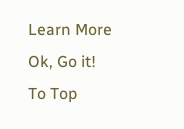Learn More
Ok, Go it!
To Top